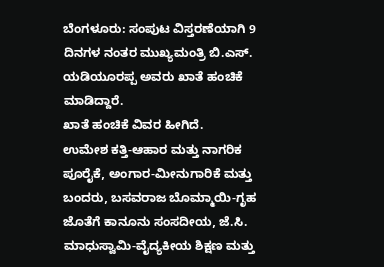ಬೆಂಗಳೂರು: ಸಂಪುಟ ವಿಸ್ತರಣೆಯಾಗಿ 9 ದಿನಗಳ ನಂತರ ಮುಖ್ಯಮಂತ್ರಿ ಬಿ.ಎಸ್. ಯಡಿಯೂರಪ್ಪ ಅವರು ಖಾತೆ ಹಂಚಿಕೆ ಮಾಡಿದ್ದಾರೆ.
ಖಾತೆ ಹಂಚಿಕೆ ವಿವರ ಹೀಗಿದೆ.
ಉಮೇಶ ಕತ್ತಿ-ಆಹಾರ ಮತ್ತು ನಾಗರಿಕ ಪೂರೈಕೆ, ಅಂಗಾರ-ಮೀನುಗಾರಿಕೆ ಮತ್ತು ಬಂದರು, ಬಸವರಾಜ ಬೊಮ್ಮಾಯಿ-ಗೃಹ ಜೊತೆಗೆ ಕಾನೂನು ಸಂಸದೀಯ, ಜೆ.ಸಿ. ಮಾಧುಸ್ವಾಮಿ-ವೈದ್ಯಕೀಯ ಶಿಕ್ಷಣ ಮತ್ತು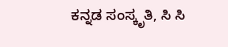ಕನ್ನಡ ಸಂಸ್ಕೃತಿ, ಸಿ ಸಿ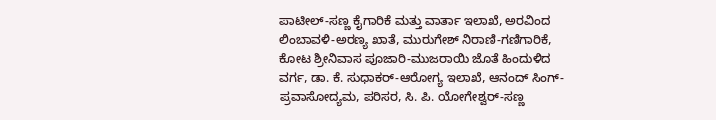ಪಾಟೀಲ್-ಸಣ್ಣ ಕೈಗಾರಿಕೆ ಮತ್ತು ವಾರ್ತಾ ಇಲಾಖೆ, ಅರವಿಂದ ಲಿಂಬಾವಳಿ-ಅರಣ್ಯ ಖಾತೆ, ಮುರುಗೇಶ್ ನಿರಾಣಿ-ಗಣಿಗಾರಿಕೆ, ಕೋಟ ಶ್ರೀನಿವಾಸ ಪೂಜಾರಿ-ಮುಜರಾಯಿ ಜೊತೆ ಹಿಂದುಳಿದ ವರ್ಗ, ಡಾ. ಕೆ. ಸುಧಾಕರ್-ಆರೋಗ್ಯ ಇಲಾಖೆ, ಆನಂದ್ ಸಿಂಗ್-ಪ್ರವಾಸೋದ್ಯಮ, ಪರಿಸರ, ಸಿ. ಪಿ. ಯೋಗೇಶ್ವರ್-ಸಣ್ಣ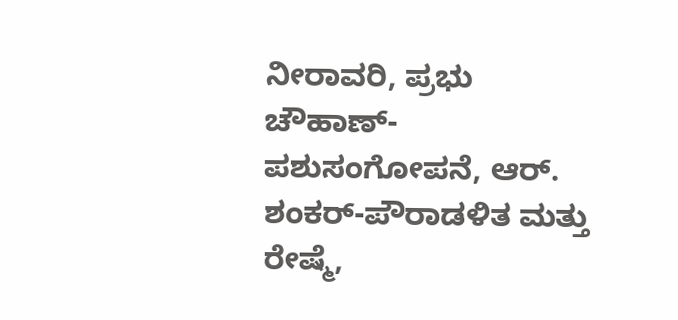ನೀರಾವರಿ, ಪ್ರಭು ಚೌಹಾಣ್-ಪಶುಸಂಗೋಪನೆ, ಆರ್. ಶಂಕರ್-ಪೌರಾಡಳಿತ ಮತ್ತು ರೇಷ್ಮೆ,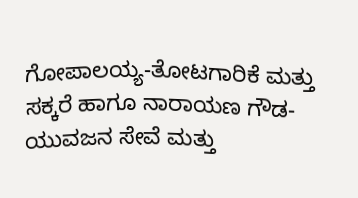ಗೋಪಾಲಯ್ಯ-ತೋಟಗಾರಿಕೆ ಮತ್ತು ಸಕ್ಕರೆ ಹಾಗೂ ನಾರಾಯಣ ಗೌಡ-ಯುವಜನ ಸೇವೆ ಮತ್ತು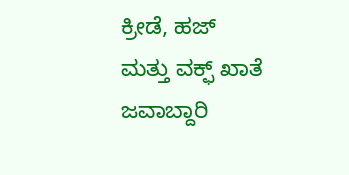ಕ್ರೀಡೆ, ಹಜ್ ಮತ್ತು ವಕ್ಫ್ ಖಾತೆ ಜವಾಬ್ದಾರಿ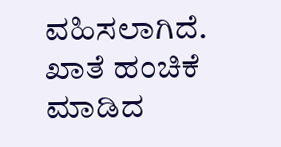ವಹಿಸಲಾಗಿದೆ.
ಖಾತೆ ಹಂಚಿಕೆ ಮಾಡಿದ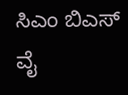ಸಿಎಂ ಬಿಎಸ್ ವೈ